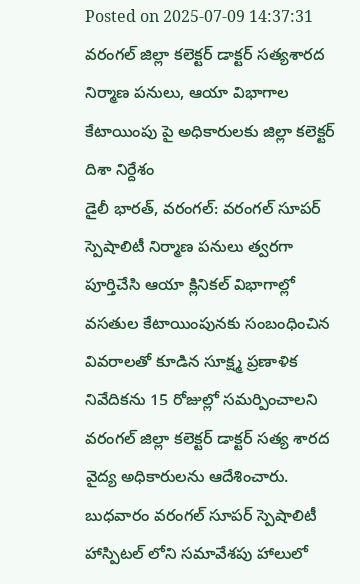Posted on 2025-07-09 14:37:31
వరంగల్ జిల్లా కలెక్టర్ డాక్టర్ సత్యశారద
నిర్మాణ పనులు, ఆయా విభాగాల కేటాయింపు పై అధికారులకు జిల్లా కలెక్టర్ దిశా నిర్దేశం
డైలీ భారత్, వరంగల్: వరంగల్ సూపర్ స్పెషాలిటీ నిర్మాణ పనులు త్వరగా పూర్తిచేసి ఆయా క్లినికల్ విభాగాల్లో వసతుల కేటాయింపునకు సంబంధించిన వివరాలతో కూడిన సూక్ష్మ ప్రణాళిక నివేదికను 15 రోజుల్లో సమర్పించాలని వరంగల్ జిల్లా కలెక్టర్ డాక్టర్ సత్య శారద వైద్య అధికారులను ఆదేశించారు.
బుధవారం వరంగల్ సూపర్ స్పెషాలిటీ హాస్పిటల్ లోని సమావేశపు హాలులో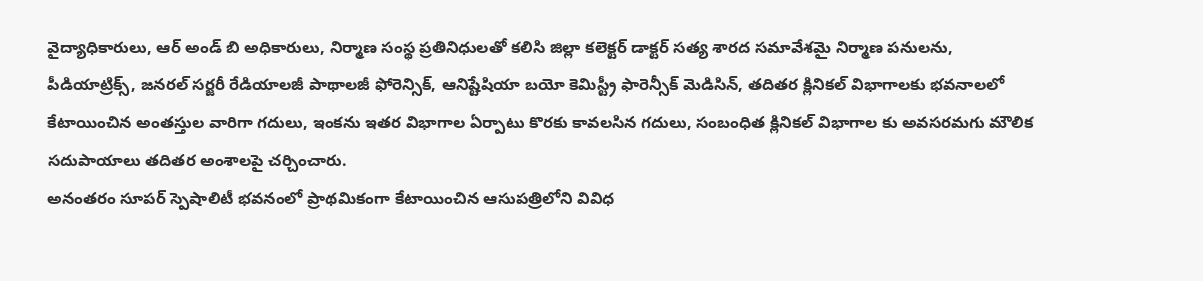వైద్యాధికారులు, ఆర్ అండ్ బి అధికారులు, నిర్మాణ సంస్థ ప్రతినిధులతో కలిసి జిల్లా కలెక్టర్ డాక్టర్ సత్య శారద సమావేశమై నిర్మాణ పనులను, పీడియాట్రిక్స్, జనరల్ సర్జరీ రేడియాలజీ పాథాలజీ ఫోరెన్సిక్, ఆనిష్టేషియా బయో కెమిస్ట్రీ ఫారెన్సీక్ మెడిసిన్, తదితర క్లినికల్ విభాగాలకు భవనాలలో కేటాయించిన అంతస్తుల వారిగా గదులు, ఇంకను ఇతర విభాగాల ఏర్పాటు కొరకు కావలసిన గదులు, సంబంధిత క్లినికల్ విభాగాల కు అవసరమగు మౌలిక సదుపాయాలు తదితర అంశాలపై చర్చించారు.
అనంతరం సూపర్ స్పెషాలిటీ భవనంలో ప్రాథమికంగా కేటాయించిన ఆసుపత్రిలోని వివిధ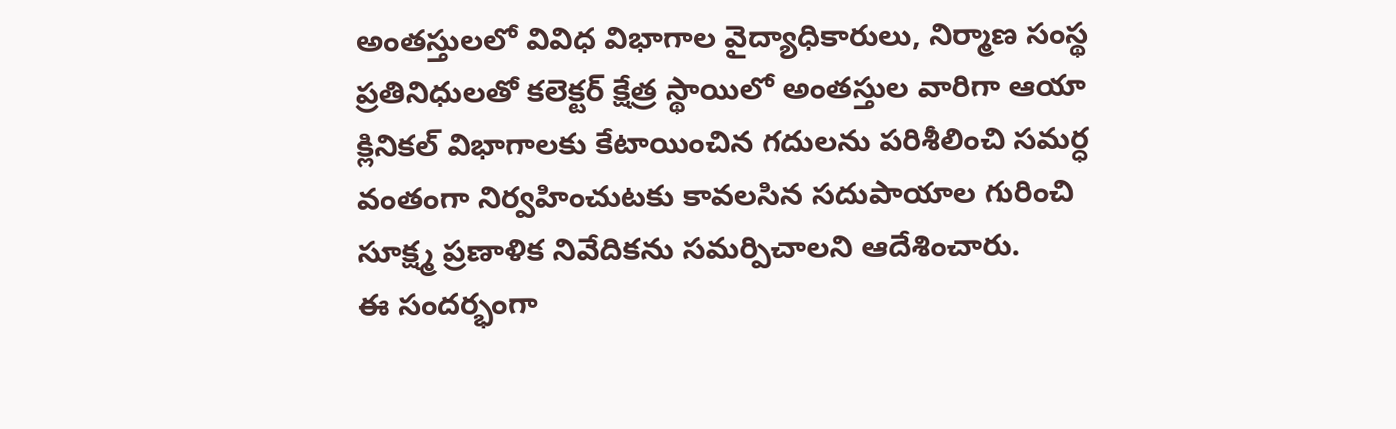అంతస్తులలో వివిధ విభాగాల వైద్యాధికారులు, నిర్మాణ సంస్థ ప్రతినిధులతో కలెక్టర్ క్షేత్ర స్థాయిలో అంతస్తుల వారిగా ఆయా క్లినికల్ విభాగాలకు కేటాయించిన గదులను పరిశీలించి సమర్ధ వంతంగా నిర్వహించుటకు కావలసిన సదుపాయాల గురించి సూక్ష్మ ప్రణాళిక నివేదికను సమర్పిచాలని ఆదేశించారు.
ఈ సందర్భంగా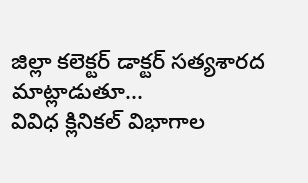జిల్లా కలెక్టర్ డాక్టర్ సత్యశారద మాట్లాడుతూ...
వివిధ క్లినికల్ విభాగాల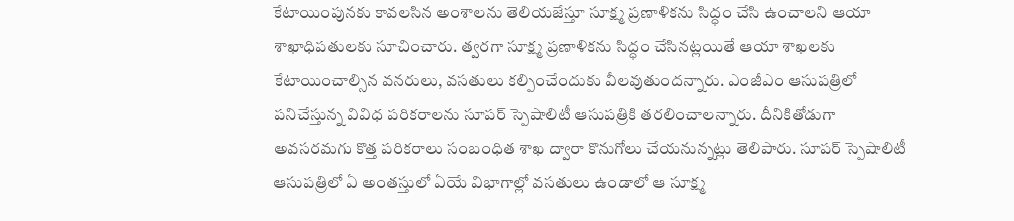కేటాయింపునకు కావలసిన అంశాలను తెలియజేస్తూ సూక్ష్మ ప్రణాళికను సిద్ధం చేసి ఉంచాలని ఆయా శాఖాధిపతులకు సూచించారు. త్వరగా సూక్ష్మ ప్రణాళికను సిద్ధం చేసినట్లయితే ఆయా శాఖలకు కేటాయించాల్సిన వనరులు, వసతులు కల్పించేందుకు వీలవుతుందన్నారు. ఎంజీఎం ఆసుపత్రిలో పనిచేస్తున్న వివిధ పరికరాలను సూపర్ స్పెషాలిటీ ఆసుపత్రికి తరలించాలన్నారు. దీనికితోడుగా అవసరమగు కొత్త పరికరాలు సంబంధిత శాఖ ద్వారా కొనుగోలు చేయనున్నట్లు తెలిపారు. సూపర్ స్పెషాలిటీ ఆసుపత్రిలో ఏ అంతస్తులో ఏయే విభాగాల్లో వసతులు ఉండాలో ఆ సూక్ష్మ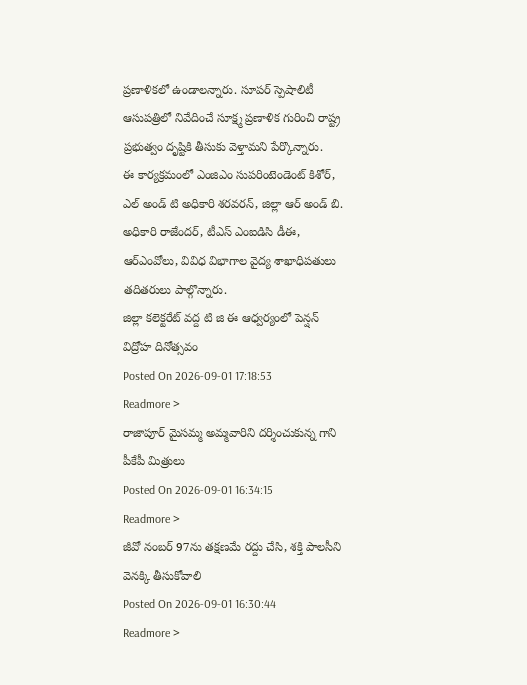ప్రణాళికలో ఉండాలన్నారు. సూపర్ స్పెషాలిటీ ఆసుపత్రిలో నివేదించే సూక్ష్మ ప్రణాళిక గురించి రాష్ట్ర ప్రభుత్వం దృష్టికి తీసుకు వెళ్తామని పేర్కొన్నారు.
ఈ కార్యక్రమంలో ఎంజిఎం సుపరింటెండెంట్ కిశోర్, ఎల్ అండ్ టి అధికారి శరవరన్, జిల్లా ఆర్ అండ్ బి. అధికారి రాజేందర్, టీఎస్ ఎంఐడిసి డీఈ, ఆర్ఎంవోలు, వివిధ విభాగాల వైద్య శాఖాధిపతులు తదితరులు పాల్గొన్నారు.
జిల్లా కలెక్టరేట్ వద్ద టి జి ఈ ఆధ్వర్యంలో పెన్షన్ విద్రోహ దినోత్సవం
Posted On 2026-09-01 17:18:53
Readmore >
రాజాపూర్ మైసమ్మ అమ్మవారిని దర్శించుకున్న గాని పీకేపీ మిత్రులు
Posted On 2026-09-01 16:34:15
Readmore >
జీవో నంబర్ 97ను తక్షణమే రద్దు చేసి, శక్తి పాలసీని వెనక్కి తీసుకోవాలి
Posted On 2026-09-01 16:30:44
Readmore >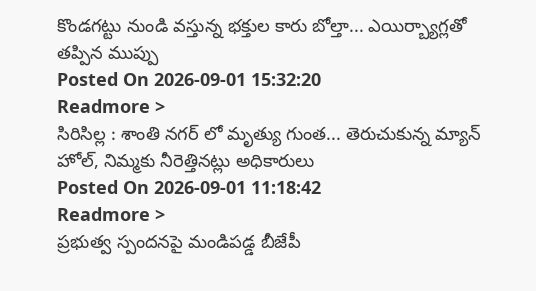కొండగట్టు నుండి వస్తున్న భక్తుల కారు బోల్తా... ఎయిర్బ్యాగ్లతో తప్పిన ముప్పు
Posted On 2026-09-01 15:32:20
Readmore >
సిరిసిల్ల : శాంతి నగర్ లో మృత్యు గుంత... తెరుచుకున్న మ్యాన్ హోల్, నిమ్మకు నీరెత్తినట్లు అధికారులు
Posted On 2026-09-01 11:18:42
Readmore >
ప్రభుత్వ స్పందనపై మండిపడ్డ బీజేపీ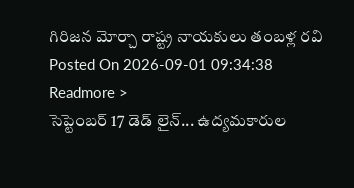గిరిజన మోర్చా రాష్ట్ర నాయకులు తంబళ్ల రవి
Posted On 2026-09-01 09:34:38
Readmore >
సెప్టెంబర్ 17 డెడ్ లైన్... ఉద్యమకారుల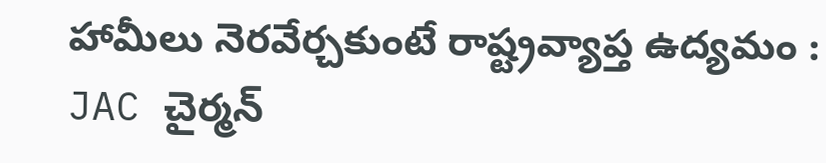హామీలు నెరవేర్చకుంటే రాష్ట్రవ్యాప్త ఉద్యమం : JAC చైర్మన్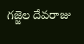గజ్జెల దేవరాజు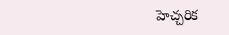హెచ్చరిక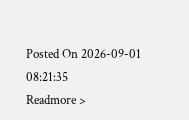Posted On 2026-09-01 08:21:35
Readmore >